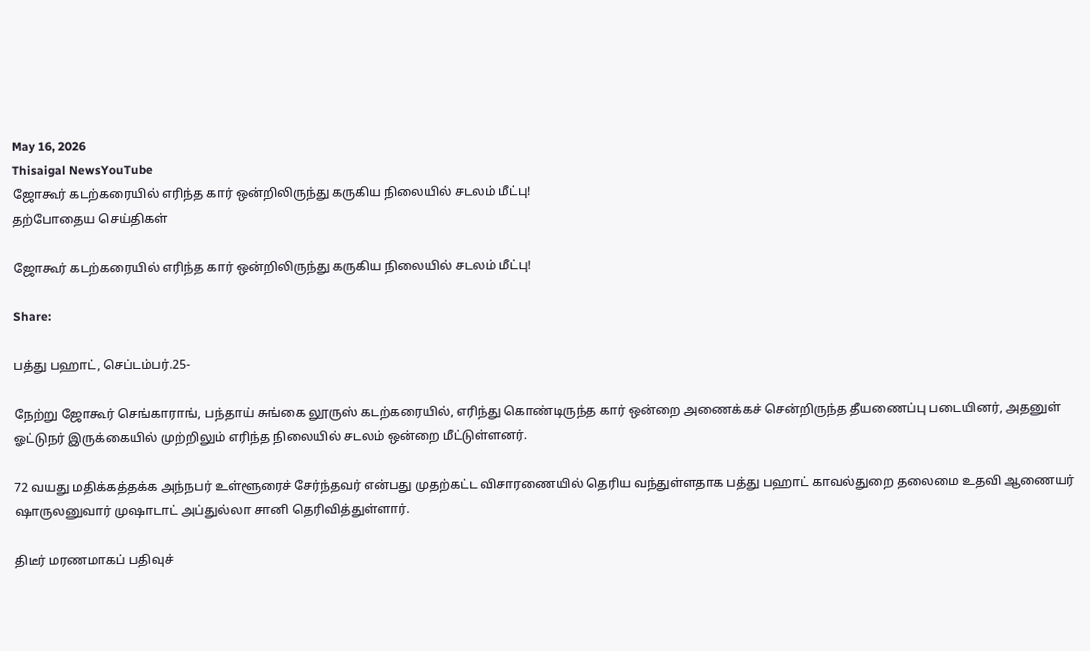May 16, 2026
Thisaigal NewsYouTube
ஜோகூர் கடற்கரையில் எரிந்த கார் ஒன்றிலிருந்து கருகிய நிலையில் சடலம் மீட்பு!
தற்போதைய செய்திகள்

ஜோகூர் கடற்கரையில் எரிந்த கார் ஒன்றிலிருந்து கருகிய நிலையில் சடலம் மீட்பு!

Share:

பத்து பஹாட், செப்டம்பர்.25-

நேற்று ஜோகூர் செங்காராங், பந்தாய் சுங்கை லூருஸ் கடற்கரையில், எரிந்து கொண்டிருந்த கார் ஒன்றை அணைக்கச் சென்றிருந்த தீயணைப்பு படையினர், அதனுள் ஓட்டுநர் இருக்கையில் முற்றிலும் எரிந்த நிலையில் சடலம் ஒன்றை மீட்டுள்ளனர்.

72 வயது மதிக்கத்தக்க அந்நபர் உள்ளூரைச் சேர்ந்தவர் என்பது முதற்கட்ட விசாரணையில் தெரிய வந்துள்ளதாக பத்து பஹாட் காவல்துறை தலைமை உதவி ஆணையர் ஷாருலனுவார் முஷாடாட் அப்துல்லா சானி தெரிவித்துள்ளார்.

திடீர் மரணமாகப் பதிவுச்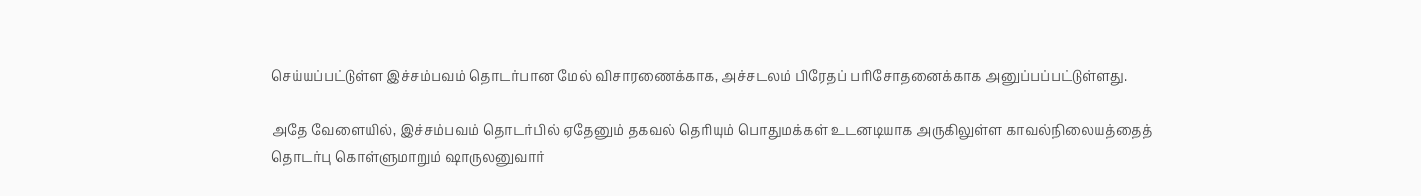செய்யப்பட்டுள்ள இச்சம்பவம் தொடர்பான மேல் விசாரணைக்காக, அச்சடலம் பிரேதப் பரிசோதனைக்காக அனுப்பப்பட்டுள்ளது.

அதே வேளையில், இச்சம்பவம் தொடர்பில் ஏதேனும் தகவல் தெரியும் பொதுமக்கள் உடனடியாக அருகிலுள்ள காவல்நிலையத்தைத் தொடர்பு கொள்ளுமாறும் ஷாருலனுவார்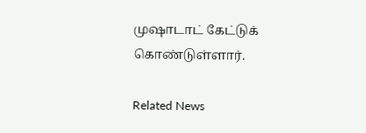முஷாடாட் கேட்டுக் கொண்டுள்ளார்.

Related News